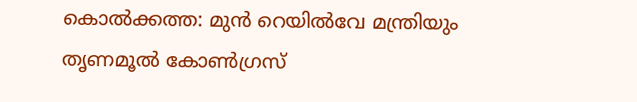കൊൽക്കത്ത: മുൻ റെയിൽവേ മന്ത്രിയും തൃണമൂൽ കോൺഗ്രസ്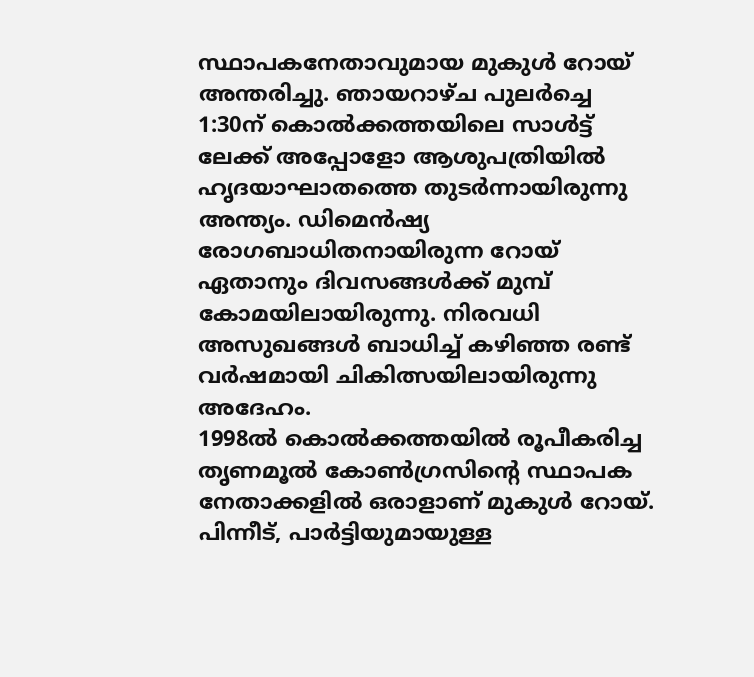സ്ഥാപകനേതാവുമായ മുകുൾ റോയ് അന്തരിച്ചു. ഞായറാഴ്ച പുലർച്ചെ 1:30ന് കൊൽക്കത്തയിലെ സാൾട്ട് ലേക്ക് അപ്പോളോ ആശുപത്രിയിൽ ഹൃദയാഘാതത്തെ തുടർന്നായിരുന്നു അന്ത്യം. ഡിമെൻഷ്യ രോഗബാധിതനായിരുന്ന റോയ് ഏതാനും ദിവസങ്ങൾക്ക് മുമ്പ് കോമയിലായിരുന്നു. നിരവധി അസുഖങ്ങൾ ബാധിച്ച് കഴിഞ്ഞ രണ്ട് വർഷമായി ചികിത്സയിലായിരുന്നു അദേഹം.
1998ൽ കൊൽക്കത്തയിൽ രൂപീകരിച്ച തൃണമൂൽ കോൺഗ്രസിന്റെ സ്ഥാപക നേതാക്കളിൽ ഒരാളാണ് മുകുൾ റോയ്. പിന്നീട്, പാർട്ടിയുമായുള്ള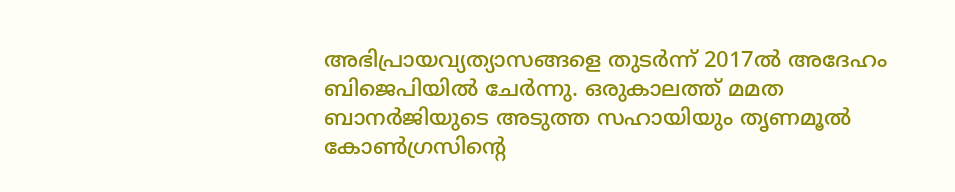അഭിപ്രായവ്യത്യാസങ്ങളെ തുടർന്ന് 2017ൽ അദേഹം ബിജെപിയിൽ ചേർന്നു. ഒരുകാലത്ത് മമത ബാനർജിയുടെ അടുത്ത സഹായിയും തൃണമൂൽ കോൺഗ്രസിന്റെ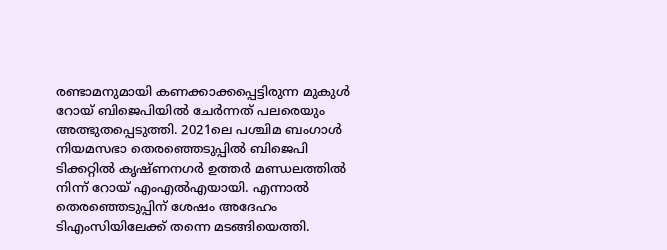രണ്ടാമനുമായി കണക്കാക്കപ്പെട്ടിരുന്ന മുകുൾ റോയ് ബിജെപിയിൽ ചേർന്നത് പലരെയും അത്ഭുതപ്പെടുത്തി. 2021ലെ പശ്ചിമ ബംഗാൾ നിയമസഭാ തെരഞ്ഞെടുപ്പിൽ ബിജെപി ടിക്കറ്റിൽ കൃഷ്ണനഗർ ഉത്തർ മണ്ഡലത്തിൽ നിന്ന് റോയ് എംഎൽഎയായി. എന്നാൽ തെരഞ്ഞെടുപ്പിന് ശേഷം അദേഹം ടിഎംസിയിലേക്ക് തന്നെ മടങ്ങിയെത്തി.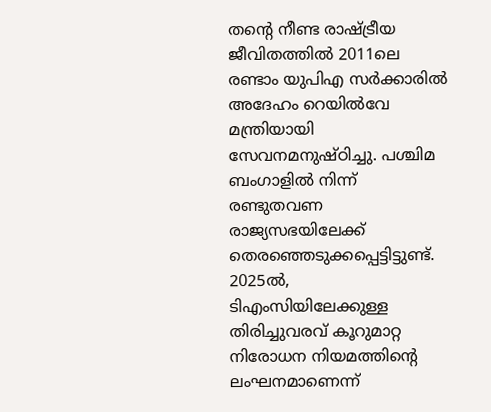തന്റെ നീണ്ട രാഷ്ട്രീയ ജീവിതത്തിൽ 2011ലെ രണ്ടാം യുപിഎ സർക്കാരിൽ അദേഹം റെയിൽവേ മന്ത്രിയായി സേവനമനുഷ്ഠിച്ചു. പശ്ചിമ ബംഗാളിൽ നിന്ന് രണ്ടുതവണ രാജ്യസഭയിലേക്ക് തെരഞ്ഞെടുക്കപ്പെട്ടിട്ടുണ്ട്. 2025ൽ, ടിഎംസിയിലേക്കുള്ള തിരിച്ചുവരവ് കൂറുമാറ്റ നിരോധന നിയമത്തിന്റെ ലംഘനമാണെന്ന്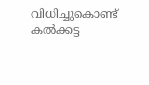വിധിച്ചുകൊണ്ട് കൽക്കട്ട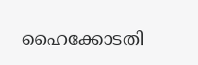ഹൈക്കോടതി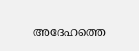അദേഹത്തെ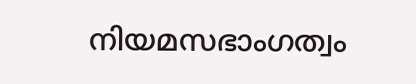നിയമസഭാംഗത്വം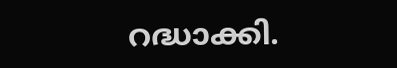റദ്ധാക്കി.